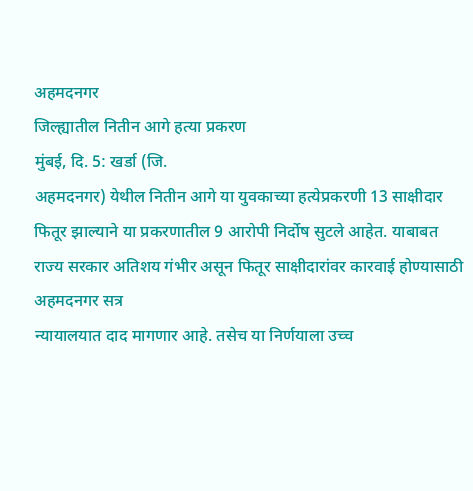अहमदनगर
जिल्ह्यातील नितीन आगे हत्या प्रकरण
मुंबई, दि. 5: खर्डा (जि.
अहमदनगर) येथील नितीन आगे या युवकाच्या हत्येप्रकरणी 13 साक्षीदार
फितूर झाल्याने या प्रकरणातील 9 आरोपी निर्दोष सुटले आहेत. याबाबत
राज्य सरकार अतिशय गंभीर असून फितूर साक्षीदारांवर कारवाई होण्यासाठी अहमदनगर सत्र
न्यायालयात दाद मागणार आहे. तसेच या निर्णयाला उच्च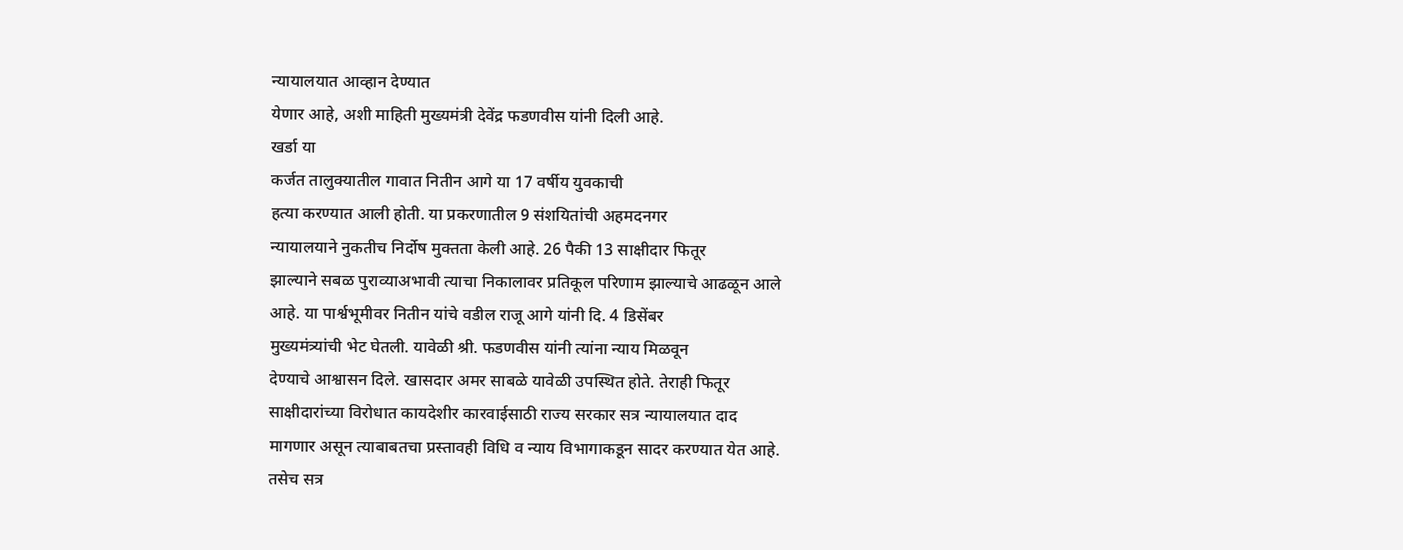न्यायालयात आव्हान देण्यात
येणार आहे, अशी माहिती मुख्यमंत्री देवेंद्र फडणवीस यांनी दिली आहे.
खर्डा या
कर्जत तालुक्यातील गावात नितीन आगे या 17 वर्षीय युवकाची
हत्या करण्यात आली होती. या प्रकरणातील 9 संशयितांची अहमदनगर
न्यायालयाने नुकतीच निर्दोष मुक्तता केली आहे. 26 पैकी 13 साक्षीदार फितूर
झाल्याने सबळ पुराव्याअभावी त्याचा निकालावर प्रतिकूल परिणाम झाल्याचे आढळून आले
आहे. या पार्श्वभूमीवर नितीन यांचे वडील राजू आगे यांनी दि. 4 डिसेंबर
मुख्यमंत्र्यांची भेट घेतली. यावेळी श्री. फडणवीस यांनी त्यांना न्याय मिळवून
देण्याचे आश्वासन दिले. खासदार अमर साबळे यावेळी उपस्थित होते. तेराही फितूर
साक्षीदारांच्या विरोधात कायदेशीर कारवाईसाठी राज्य सरकार सत्र न्यायालयात दाद
मागणार असून त्याबाबतचा प्रस्तावही विधि व न्याय विभागाकडून सादर करण्यात येत आहे.
तसेच सत्र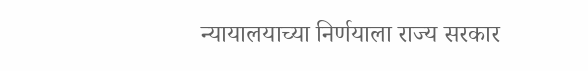न्यायालयाच्या निर्णयाला राज्य सरकार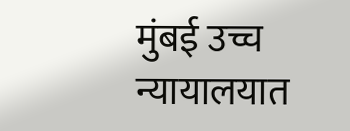मुंबई उच्च न्यायालयात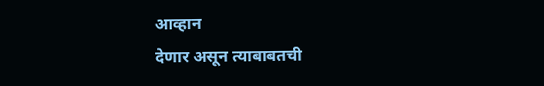आव्हान
देणार असून त्याबाबतची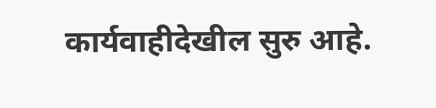कार्यवाहीदेखील सुरु आहे.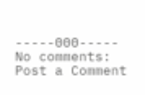-----000-----
No comments:
Post a Comment